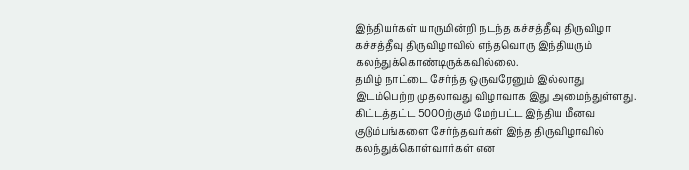இந்தியர்கள் யாருமின்றி நடந்த கச்சத்தீவு திருவிழா
கச்சத்தீவு திருவிழாவில் எந்தவொரு இந்தியரும் கலந்துக்கொண்டிருக்கவில்லை.
தமிழ் நாட்டை சேர்ந்த ஒருவரேனும் இல்லாது இடம்பெற்ற முதலாவது விழாவாக இது அமைந்துள்ளது.
கிட்டத்தட்ட 5000ற்கும் மேற்பட்ட இந்திய மீனவ குடும்பங்களை சேர்ந்தவர்கள் இந்த திருவிழாவில் கலந்துக்கொள்வார்கள் என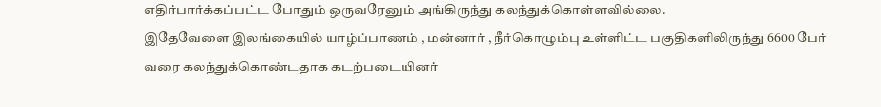எதிர்பார்க்கப்பட்ட போதும் ஒருவரேனும் அங்கிருந்து கலந்துக்கொள்ளவில்லை.
இதேவேளை இலங்கையில் யாழ்ப்பாணம் , மன்னார் , நீர்கொழும்பு உள்ளிட்ட பகுதிகளிலிருந்து 6600 பேர் வரை கலந்துக்கொண்டதாக கடற்படையினர்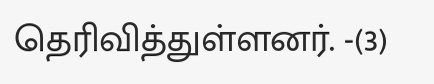தெரிவித்துள்ளனர். -(3)